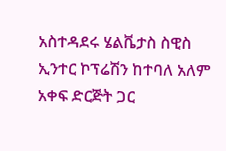አስተዳደሩ ሄልቬታስ ስዊስ ኢንተር ኮፕሬሽን ከተባለ አለም አቀፍ ድርጅት ጋር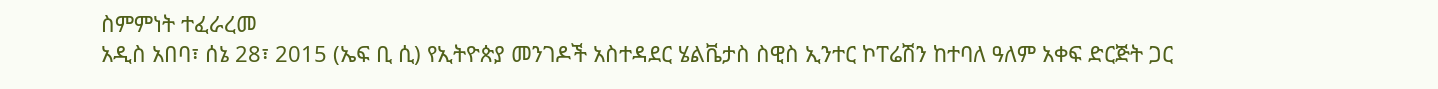ስምምነት ተፈራረመ
አዲስ አበባ፣ ሰኔ 28፣ 2015 (ኤፍ ቢ ሲ) የኢትዮጵያ መንገዶች አስተዳደር ሄልቬታስ ስዊስ ኢንተር ኮፐሬሽን ከተባለ ዓለም አቀፍ ድርጅት ጋር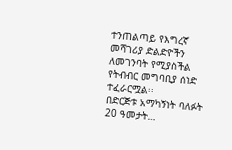ተንጠልጣይ የእግረኛ መሻገሪያ ድልድዮችን ለመገንባት የሚያስችል የትብብር መግባቢያ ሰነድ ተፈራርሟል፡፡
በድርጅቱ አማካኝነት ባለፉት 20 ዓመታት…